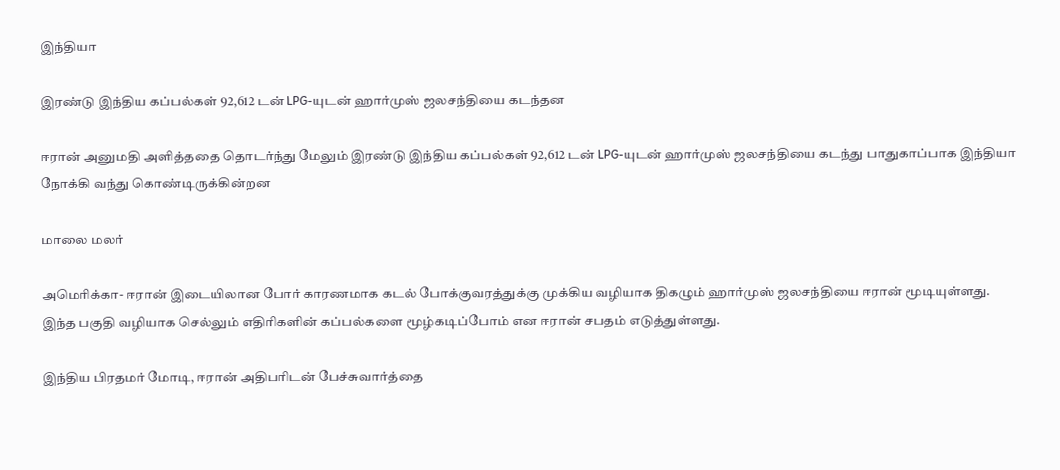இந்தியா

இரண்டு இந்திய கப்பல்கள் 92,612 டன் LPG-யுடன் ஹார்முஸ் ஜலசந்தியை கடந்தன

ஈரான் அனுமதி அளித்ததை தொடர்ந்து மேலும் இரண்டு இந்திய கப்பல்கள் 92,612 டன் LPG-யுடன் ஹார்முஸ் ஜலசந்தியை கடந்து பாதுகாப்பாக இந்தியா நோக்கி வந்து கொண்டிருக்கின்றன

மாலை மலர்

அமெரிக்கா- ஈரான் இடையிலான போர் காரணமாக கடல் போக்குவரத்துக்கு முக்கிய வழியாக திகழும் ஹார்முஸ் ஜலசந்தியை ஈரான் மூடியுள்ளது. இந்த பகுதி வழியாக செல்லும் எதிரிகளின் கப்பல்களை மூழ்கடிப்போம் என ஈரான் சபதம் எடுத்துள்ளது.

இந்திய பிரதமர் மோடி, ஈரான் அதிபரிடன் பேச்சுவார்த்தை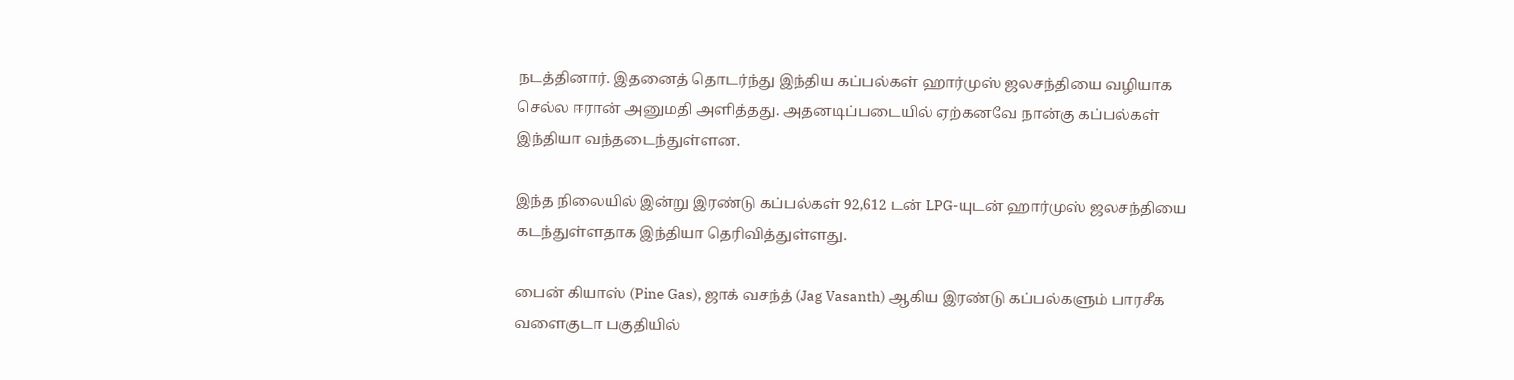நடத்தினார். இதனைத் தொடர்ந்து இந்திய கப்பல்கள் ஹார்முஸ் ஜலசந்தியை வழியாக செல்ல ஈரான் அனுமதி அளித்தது. அதனடிப்படையில் ஏற்கனவே நான்கு கப்பல்கள் இந்தியா வந்தடைந்துள்ளன.

இந்த நிலையில் இன்று இரண்டு கப்பல்கள் 92,612 டன் LPG-யுடன் ஹார்முஸ் ஜலசந்தியை கடந்துள்ளதாக இந்தியா தெரிவித்துள்ளது.

பைன் கியாஸ் (Pine Gas), ஜாக் வசந்த் (Jag Vasanth) ஆகிய இரண்டு கப்பல்களும் பாரசீக வளைகுடா பகுதியில்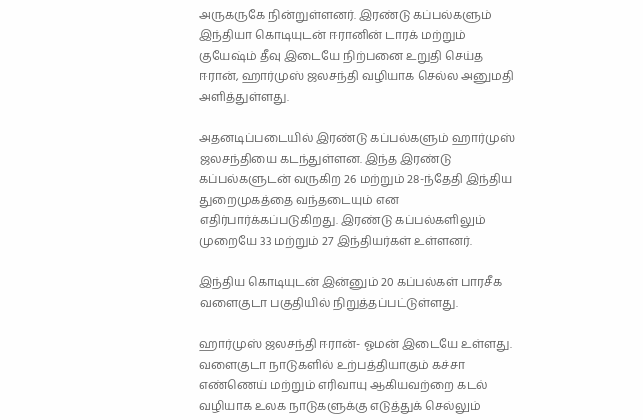அருகருகே நின்றுள்ளனர். இரண்டு கப்பல்களும் இந்தியா கொடியுடன் ஈரானின் டாரக் மற்றும் குயேஷ்ம் தீவு இடையே நிற்பனை உறுதி செய்த ஈரான், ஹார்முஸ் ஜலசந்தி வழியாக செல்ல அனுமதி அளித்துள்ளது.

அதனடிப்படையில் இரண்டு கப்பல்களும் ஹார்முஸ் ஜலசந்தியை கடந்துள்ளன. இந்த இரண்டு கப்பல்களுடன் வருகிற 26 மற்றும் 28-ந்தேதி இந்திய துறைமுகத்தை வந்தடையும் என எதிர்பார்க்கப்படுகிறது. இரண்டு கப்பல்களிலும் முறையே 33 மற்றும் 27 இந்தியர்கள் உள்ளனர்.

இந்திய கொடியுடன் இன்னும் 20 கப்பல்கள் பாரசீக வளைகுடா பகுதியில் நிறுத்தப்பட்டுள்ளது.

ஹார்முஸ் ஜலசந்தி ஈரான்- ஓமன் இடையே உள்ளது. வளைகுடா நாடுகளில் உற்பத்தியாகும் கச்சா எண்ணெய் மற்றும் எரிவாயு ஆகியவற்றை கடல் வழியாக உலக நாடுகளுக்கு எடுத்துக் செல்லும்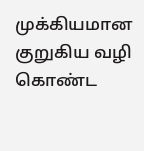முக்கியமான குறுகிய வழி கொண்ட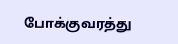போக்குவரத்து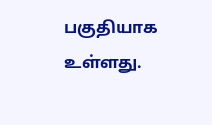பகுதியாக உள்ளது.